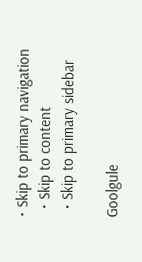• Skip to primary navigation
  • Skip to content
  • Skip to primary sidebar

Goolgule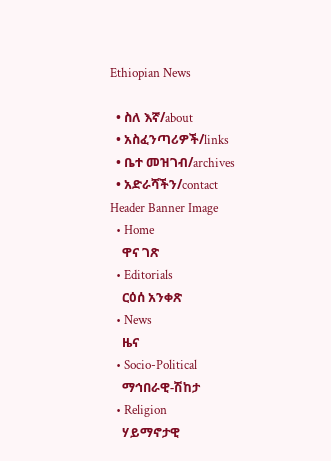Ethiopian News

  • ስለ እኛ/about
  • አስፈንጣሪዎች/links
  • ቤተ መዝገብ/archives
  • አድራሻችን/contact
Header Banner Image
  • Home
    ዋና ገጽ
  • Editorials
    ርዕሰ አንቀጽ
  • News
    ዜና
  • Socio-Political
    ማኅበራዊ-ሽከታ
  • Religion
    ሃይማኖታዊ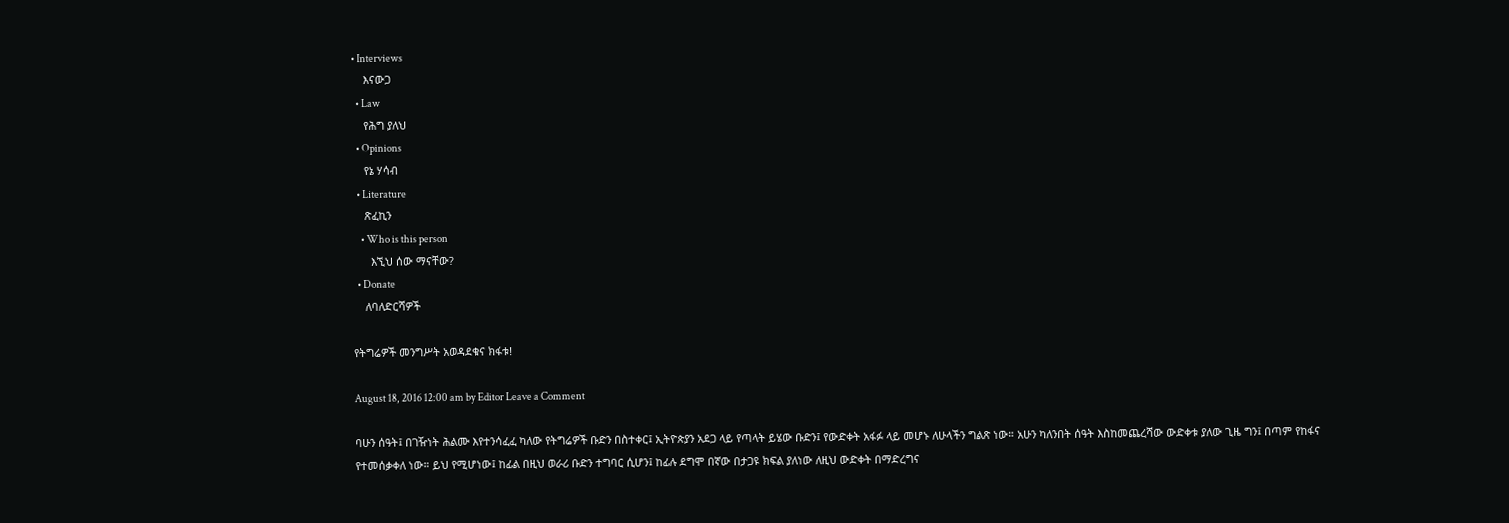• Interviews
    እናውጋ
  • Law
    የሕግ ያለህ
  • Opinions
    የኔ ሃሳብ
  • Literature
    ጽፈኪን
    • Who is this person
      እኚህ ሰው ማናቸው?
  • Donate
    ለባለድርሻዎች

የትግሬዎች መንግሥት አወዳደቁና ክፋቱ!

August 18, 2016 12:00 am by Editor Leave a Comment

ባሁን ሰዓት፤ በገዥነት ሕልሙ እየተንሳፈፈ ካለው የትግሬዎች ቡድን በስተቀር፤ ኢትዮጵያን አደጋ ላይ የጣላት ይሄው ቡድን፤ የውድቀት አፋፉ ላይ መሆኑ ለሁላችን ግልጽ ነው። አሁን ካለንበት ሰዓት እስከመጨረሻው ውድቀቱ ያለው ጊዜ ግን፤ በጣም የከፋና የተመሰቃቀለ ነው። ይህ የሚሆነው፤ ከፊል በዚህ ወራሪ ቡድን ተግባር ሲሆን፤ ከፊሉ ደግሞ በኛው በታጋዩ ክፍል ያለነው ለዚህ ውድቀት በማድረግና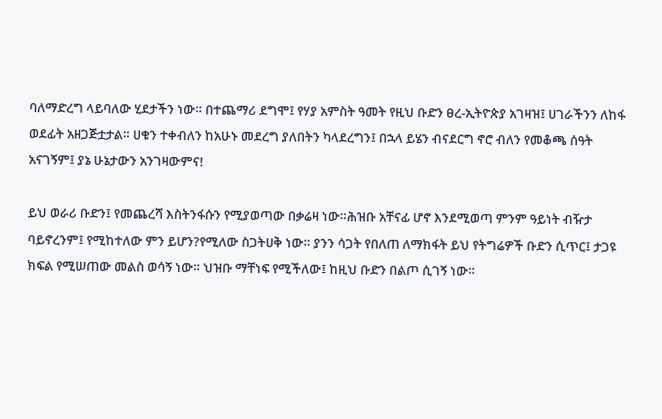ባለማድረግ ላይባለው ሂደታችን ነው። በተጨማሪ ደግሞ፤ የሃያ አምስት ዓመት የዚህ ቡድን ፀረ-ኢትዮጵያ አገዛዝ፤ ሀገራችንን ለከፋ ወደፊት አዘጋጅቷታል። ሀቁን ተቀብለን ከአሁኑ መደረግ ያለበትን ካላደረግን፤ በኋላ ይሄን ብናደርግ ኖሮ ብለን የመቆጫ ሰዓት አናገኝም፤ ያኔ ሁኔታውን አንገዛውምና!

ይህ ወራሪ ቡድን፤ የመጨረሻ እስትንፋሱን የሚያወጣው በቃሬዛ ነው።ሕዝቡ አቸናፊ ሆኖ እንደሚወጣ ምንም ዓይነት ብዥታ ባይኖረንም፤ የሚከተለው ምን ይሆን?የሚለው ስጋትሀቅ ነው። ያንን ሳጋት የበለጠ ለማክፋት ይህ የትግሬዎች ቡድን ሲጥር፤ ታጋዩ ክፍል የሚሠጠው መልስ ወሳኝ ነው። ህዝቡ ማቸነፍ የሚችለው፤ ከዚህ ቡድን በልጦ ሲገኝ ነው።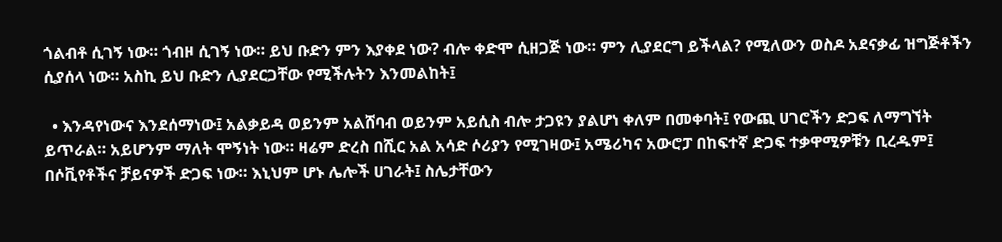ጎልብቶ ሲገኝ ነው። ጎብዞ ሲገኝ ነው። ይህ ቡድን ምን እያቀደ ነው? ብሎ ቀድሞ ሲዘጋጅ ነው። ምን ሊያደርግ ይችላል? የሚለውን ወስዶ አደናቃፊ ዝግጅቶችን ሲያሰላ ነው። አስኪ ይህ ቡድን ሊያደርጋቸው የሚችሉትን እንመልከት፤

  • እንዳየነውና እንደሰማነው፤ አልቃይዳ ወይንም አልሸባብ ወይንም አይሲስ ብሎ ታጋዩን ያልሆነ ቀለም በመቀባት፤ የውጪ ሀገሮችን ድጋፍ ለማግኘት ይጥራል። አይሆንም ማለት ሞኝነት ነው። ዛሬም ድረስ በሺር አል አሳድ ሶሪያን የሚገዛው፤ አሜሪካና አውሮፓ በከፍተኛ ድጋፍ ተቃዋሚዎቹን ቢረዱም፤ በሶቪየቶችና ቻይናዎች ድጋፍ ነው። እኒህም ሆኑ ሌሎች ሀገራት፤ ስሌታቸውን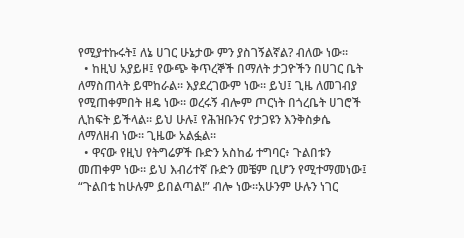የሚያተኩሩት፤ ለኔ ሀገር ሁኔታው ምን ያስገኝልኛል? ብለው ነው።
  • ከዚህ አያይዞ፤ የውጭ ቅጥረኞች በማለት ታጋዮችን በሀገር ቤት ለማስጠላት ይሞከራል። እያደረገውም ነው። ይህ፤ ጊዜ ለመገብያ የሚጠቀምበት ዘዴ ነው። ወረሩኝ ብሎም ጦርነት በጎረቤት ሀገሮች ሊከፍት ይችላል። ይህ ሁሉ፤ የሕዝቡንና የታጋዩን እንቅስቃሴ ለማለዘብ ነው። ጊዜው አልፏል።
  • ዋናው የዚህ የትግሬዎች ቡድን አስከፊ ተግባር፥ ጉልበቱን መጠቀም ነው። ይህ እብሪተኛ ቡድን መቼም ቢሆን የሚተማመነው፤ “ጉልበቴ ከሁሉም ይበልጣል!” ብሎ ነው።አሁንም ሁሉን ነገር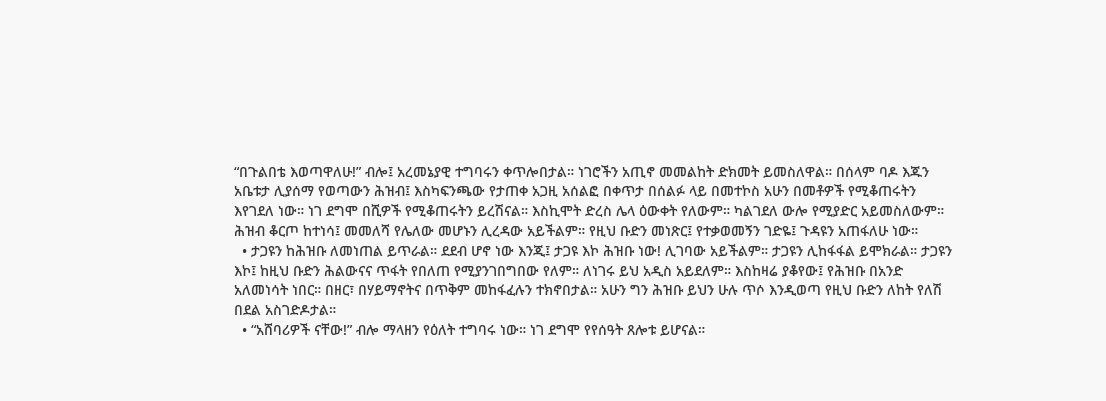“በጉልበቴ እወጣዋለሁ!” ብሎ፤ አረመኔያዊ ተግባሩን ቀጥሎበታል። ነገሮችን አጢኖ መመልከት ድክመት ይመስለዋል። በሰላም ባዶ እጁን አቤቱታ ሊያሰማ የወጣውን ሕዝብ፤ እስካፍንጫው የታጠቀ አጋዚ አሰልፎ በቀጥታ በሰልፉ ላይ በመተኮስ አሁን በመቶዎች የሚቆጠሩትን እየገደለ ነው። ነገ ደግሞ በሺዎች የሚቆጠሩትን ይረሽናል። እስኪሞት ድረስ ሌላ ዕውቀት የለውም። ካልገደለ ውሎ የሚያድር አይመስለውም። ሕዝብ ቆርጦ ከተነሳ፤ መመለሻ የሌለው መሆኑን ሊረዳው አይችልም። የዚህ ቡድን መነጽር፤ የተቃወመኝን ገድዬ፤ ጉዳዩን አጠፋለሁ ነው።
  • ታጋዩን ከሕዝቡ ለመነጠል ይጥራል። ደደብ ሆኖ ነው እንጂ፤ ታጋዩ እኮ ሕዝቡ ነው! ሊገባው አይችልም። ታጋዩን ሊከፋፋል ይሞክራል። ታጋዩን እኮ፤ ከዚህ ቡድን ሕልውናና ጥፋት የበለጠ የሚያንገበግበው የለም። ለነገሩ ይህ አዲስ አይደለም። እስከዛሬ ያቆየው፤ የሕዝቡ በአንድ አለመነሳት ነበር። በዘር፣ በሃይማኖትና በጥቅም መከፋፈሉን ተክኖበታል። አሁን ግን ሕዝቡ ይህን ሁሉ ጥሶ እንዲወጣ የዚህ ቡድን ለከት የለሽ በደል አስገድዶታል።
  • “አሸባሪዎች ናቸው!” ብሎ ማላዘን የዕለት ተግባሩ ነው። ነገ ደግሞ የየሰዓት ጸሎቱ ይሆናል።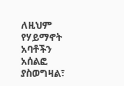ለዚህም የሃይማኖት አባቶችን አሰልፎ ያስወግዛል፣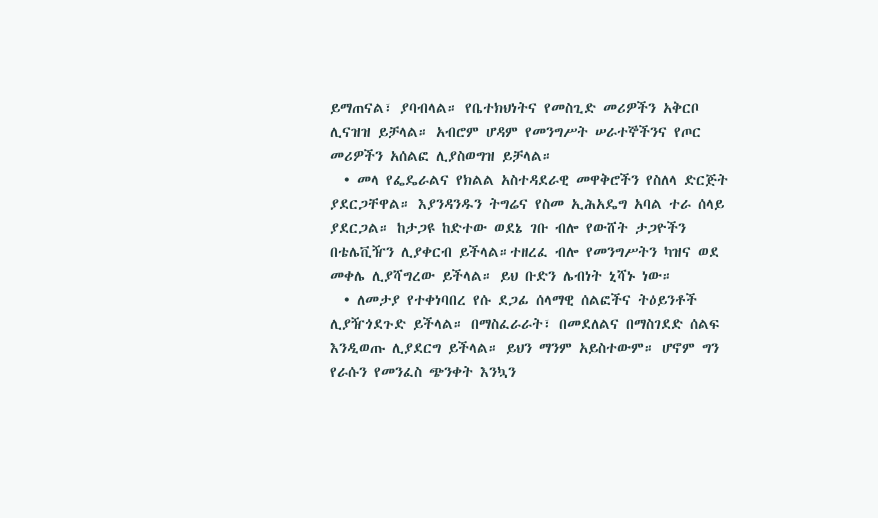ይማጠናል፣ ያባብላል። የቤተክህነትና የመስጊድ መሪዎችን አቅርቦ ሊናዝዝ ይቻላል። አብሮም ሆዳም የመንግሥት ሠራተኞችንና የጦር መሪዎችን አሰልፎ ሊያስወግዝ ይቻላል።
  • መላ የፌዴራልና የክልል አስተዳደራዊ መዋቅሮችን የስለላ ድርጅት ያደርጋቸዋል። እያንዳንዱን ትግሬና የስመ ኢሕአዴግ አባል ተራ ሰላይ ያደርጋል። ከታጋዩ ከድተው ወደኔ ገቡ ብሎ የውሸት ታጋዮችን በቴሌቪዥን ሊያቀርብ ይችላል።ተዘረፈ ብሎ የመንግሥትን ካዝና ወደ መቀሌ ሊያሻግረው ይችላል። ይህ ቡድን ሌብነት ኒሻኑ ነው።
  • ለመታያ የተቀነባበረ የሱ ደጋፊ ሰላማዊ ሰልፎችና ትዕይንቶች ሊያዥጎደጉድ ይችላል። በማስፈራራት፣ በመደለልና በማስገደድ ሰልፍ እንዲወጡ ሊያደርግ ይችላል። ይህን ማንም አይስተውም። ሆኖም ግን የራሱን የመንፈስ ጭንቀት እንኳን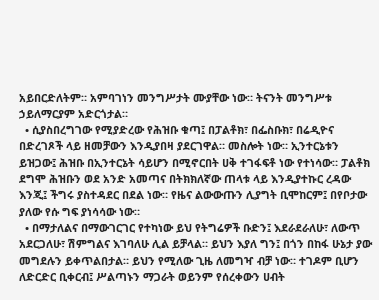አይበርድለትም። አምባገነን መንግሥታት ሙያቸው ነው። ትናንት መንግሥቱ ኃይለማርያም አድርጎታል።
  • ሲያስበረግገው የሚያድረው የሕዝቡ ቁጣ፤ በፓልቶክ፣ በፌስቡክ፣ በሬዲዮና በድረገጾች ላይ ዘመቻውን እንዲያበዛ ያደርገዋል። መስሎት ነው። ኢንተርኔቱን ይዝጋው፤ ሕዝቡ በኢንተርኔት ሳይሆን በሚኖርበት ሀቅ ተገፋፍቶ ነው የተነሳው። ፓልቶክ ደግሞ ሕዝቡን ወደ አንድ አመጣና በትክክለኛው ጠላቱ ላይ እንዲያተኩር ረዳው እንጂ፤ ችግሩ ያስተዳደር በደል ነው። የዜና ልውውጡን ሊያግት ቢሞከርም፤ በየቦታው ያለው የሱ ግፍ ያነሳሳው ነው።
  • በማታለልና በማውገርገር የተካነው ይህ የትግሬዎች ቡድን፤ እደራደራለሁ፣ ለውጥ አደርጋለሁ፣ ሽምግልና እገባለሁ ሊል ይቻላል። ይህን እያለ ግን፤ በጎን በከፋ ሁኔታ ያው መግደሉን ይቀጥልበታል። ይህን የሚለው ጊዜ ለመግዣ ብቻ ነው። ተገዶም ቢሆን ለድርድር ቢቀርብ፤ ሥልጣኑን ማጋራት ወይንም የሰረቀውን ሀብት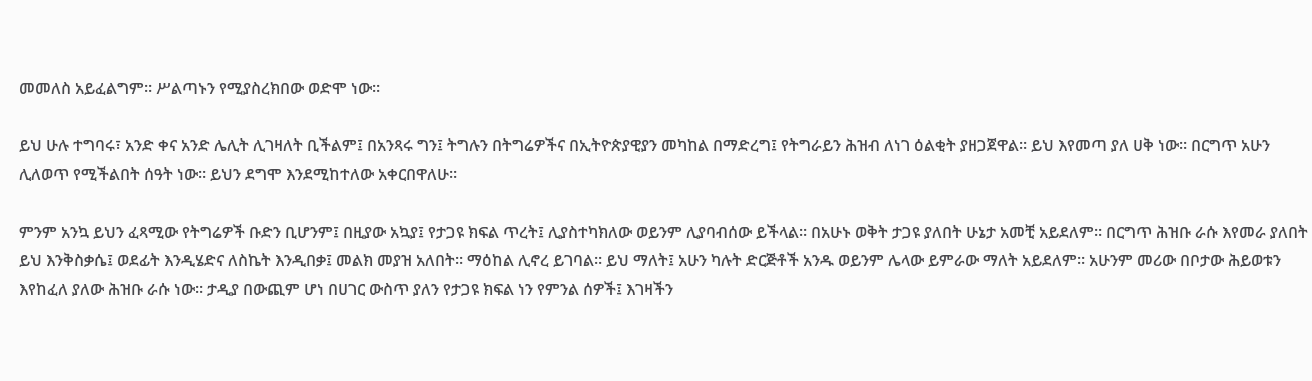መመለስ አይፈልግም። ሥልጣኑን የሚያስረክበው ወድሞ ነው።

ይህ ሁሉ ተግባሩ፣ አንድ ቀና አንድ ሌሊት ሊገዛለት ቢችልም፤ በአንጻሩ ግን፤ ትግሉን በትግሬዎችና በኢትዮጵያዊያን መካከል በማድረግ፤ የትግራይን ሕዝብ ለነገ ዕልቂት ያዘጋጀዋል። ይህ እየመጣ ያለ ሀቅ ነው። በርግጥ አሁን ሊለወጥ የሚችልበት ሰዓት ነው። ይህን ደግሞ እንደሚከተለው አቀርበዋለሁ።

ምንም አንኳ ይህን ፈጻሚው የትግሬዎች ቡድን ቢሆንም፤ በዚያው አኳያ፤ የታጋዩ ክፍል ጥረት፤ ሊያስተካክለው ወይንም ሊያባብሰው ይችላል። በአሁኑ ወቅት ታጋዩ ያለበት ሁኔታ አመቺ አይደለም። በርግጥ ሕዝቡ ራሱ እየመራ ያለበት ይህ እንቅስቃሴ፤ ወደፊት እንዲሄድና ለስኬት እንዲበቃ፤ መልክ መያዝ አለበት። ማዕከል ሊኖረ ይገባል። ይህ ማለት፤ አሁን ካሉት ድርጅቶች አንዱ ወይንም ሌላው ይምራው ማለት አይደለም። አሁንም መሪው በቦታው ሕይወቱን እየከፈለ ያለው ሕዝቡ ራሱ ነው። ታዲያ በውጪም ሆነ በሀገር ውስጥ ያለን የታጋዩ ክፍል ነን የምንል ሰዎች፤ እገዛችን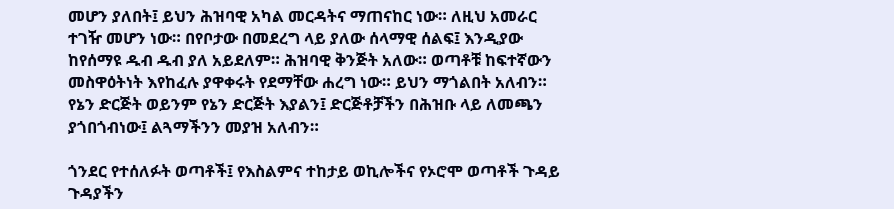መሆን ያለበት፤ ይህን ሕዝባዊ አካል መርዳትና ማጠናከር ነው። ለዚህ አመራር ተገዥ መሆን ነው። በየቦታው በመደረግ ላይ ያለው ሰላማዊ ሰልፍ፤ እንዲያው ከየሰማዩ ዱብ ዱብ ያለ አይደለም። ሕዝባዊ ቅንጅት አለው። ወጣቶቹ ከፍተኛውን መስዋዕትነት እየከፈሉ ያዋቀሩት የደማቸው ሐረግ ነው። ይህን ማጎልበት አለብን። የኔን ድርጅት ወይንም የኔን ድርጅት እያልን፤ ድርጅቶቻችን በሕዝቡ ላይ ለመጫን ያጎበጎብነው፤ ልጓማችንን መያዝ አለብን።

ጎንደር የተሰለፉት ወጣቶች፤ የእስልምና ተከታይ ወኪሎችና የኦሮሞ ወጣቶች ጉዳይ ጉዳያችን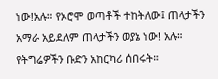ነው!አሉ። የኦሮሞ ወጣቶች ተከትለው፤ ጠላታችን አማራ አይደለም ጠላታችን ወያኔ ነው! አሉ። የትግሬዎችን ቡድን አከርካሪ ሰበሩት።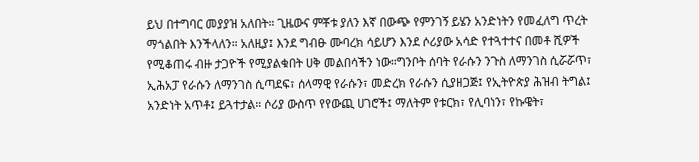ይህ በተግባር መያያዝ አለበት። ጊዜውና ምቾቱ ያለን እኛ በውጭ የምንገኝ ይሄን አንድነትን የመፈለግ ጥረት ማጎልበት እንችላለን። አለዚያ፤ እንደ ግብፁ ሙባረክ ሳይሆን እንደ ሶሪያው አሳድ የተጓተተና በመቶ ሺዎች የሚቆጠሩ ብዙ ታጋዮች የሚያልቁበት ሀቅ መልበሳችን ነው።ግንቦት ሰባት የራሱን ንጉስ ለማንገስ ሲሯሯጥ፣ ኢሕአፓ የራሱን ለማንገስ ሲጣደፍ፣ ሰላማዊ የራሱን፣ መድረክ የራሱን ሲያዘጋጅ፤ የኢትዮጵያ ሕዝብ ትግል፤ አንድነት አጥቶ፤ ይጓተታል። ሶሪያ ውስጥ የየውጪ ሀገሮች፤ ማለትም የቱርክ፣ የሊባነን፣ የኩዌት፣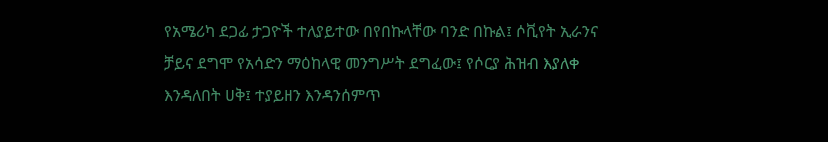የአሜሪካ ደጋፊ ታጋዮች ተለያይተው በየበኩላቸው ባንድ በኩል፤ ሶቪየት ኢራንና ቻይና ደግሞ የአሳድን ማዕከላዊ መንግሥት ደግፈው፤ የሶርያ ሕዝብ እያለቀ እንዳለበት ሀቅ፤ ተያይዘን እንዳንሰምጥ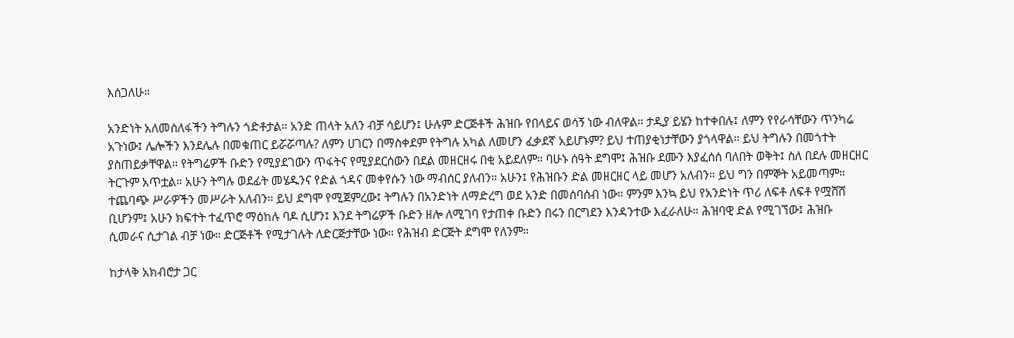እሰጋለሁ።

አንድነት አለመሰለፋችን ትግሉን ጎድቶታል። አንድ ጠላት አለን ብቻ ሳይሆን፤ ሁሉም ድርጅቶች ሕዝቡ የበላይና ወሳኝ ነው ብለዋል። ታዲያ ይሄን ከተቀበሉ፤ ለምን የየራሳቸውን ጥንካሬ አጉነው፤ ሌሎችን እንደሌሉ በመቁጠር ይሯሯጣሉ? ለምን ሀገርን በማስቀደም የትግሉ አካል ለመሆን ፈቃደኛ አይሆኑም? ይህ ተጠያቂነታቸውን ያጎላዋል። ይህ ትግሉን በመጎተት ያስጠይቃቸዋል። የትግሬዎች ቡድን የሚያደገውን ጥፋትና የሚያደርሰውን በደል መዘርዘሩ በቂ አይደለም። ባሁኑ ሰዓት ደግሞ፤ ሕዝቡ ደሙን እያፈሰሰ ባለበት ወቅት፤ ስለ በደሉ መዘርዘር ትርጉም አጥቷል። አሁን ትግሉ ወደፊት መሄዱንና የድል ጎዳና መቀየሱን ነው ማብሰር ያለብን። አሁን፤ የሕዝቡን ድል መዘርዘር ላይ መሆን አለብን። ይህ ግን በምኞት አይመጣም። ተጨባጭ ሥራዎችን መሥራት አለብን። ይህ ደግሞ የሚጀምረው፤ ትግሉን በአንድነት ለማድረግ ወደ አንድ በመሰባሰብ ነው። ምንም እንኳ ይህ የአንድነት ጥሪ ለፍቶ ለፍቶ የሟሸሸ ቢሆንም፤ አሁን ክፍተት ተፈጥሮ ማዕከሉ ባዶ ሲሆን፤ እንደ ትግሬዎች ቡድን ዘሎ ለሚገባ የታጠቀ ቡድን በሩን በርግደን እንዳንተው እፈራለሁ። ሕዝባዊ ድል የሚገኘው፤ ሕዝቡ ሲመራና ሲታገል ብቻ ነው። ድርጅቶች የሚታገሉት ለድርጅታቸው ነው። የሕዝብ ድርጅት ደግሞ የለንም።

ከታላቅ አክብሮታ ጋር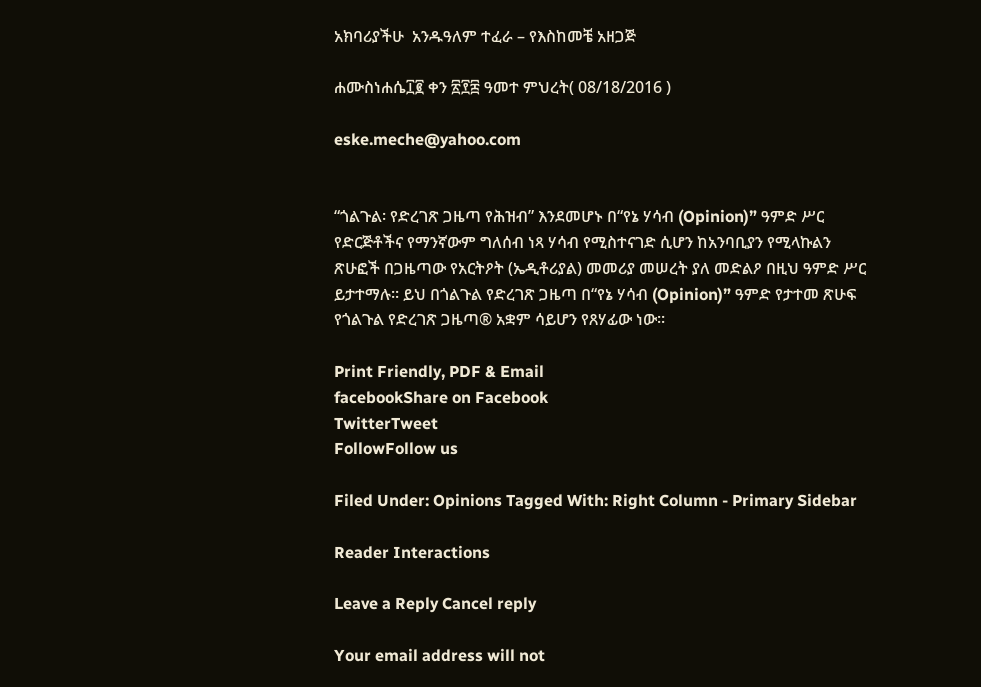አክባሪያችሁ  አንዱዓለም ተፈራ – የእስከመቼ አዘጋጅ

ሐሙስነሐሴ፲፪ ቀን ፳፻፰ ዓመተ ምህረት( 08/18/2016 )

eske.meche@yahoo.com


“ጎልጉል፡ የድረገጽ ጋዜጣ የሕዝብ” እንደመሆኑ በ“የኔ ሃሳብ (Opinion)” ዓምድ ሥር የድርጅቶችና የማንኛውም ግለሰብ ነጻ ሃሳብ የሚስተናገድ ሲሆን ከአንባቢያን የሚላኩልን ጽሁፎች በጋዜጣው የአርትዖት (ኤዲቶሪያል) መመሪያ መሠረት ያለ መድልዖ በዚህ ዓምድ ሥር ይታተማሉ፡፡ ይህ በጎልጉል የድረገጽ ጋዜጣ በ“የኔ ሃሳብ (Opinion)” ዓምድ የታተመ ጽሁፍ የጎልጉል የድረገጽ ጋዜጣ® አቋም ሳይሆን የጸሃፊው ነው፡፡

Print Friendly, PDF & Email
facebookShare on Facebook
TwitterTweet
FollowFollow us

Filed Under: Opinions Tagged With: Right Column - Primary Sidebar

Reader Interactions

Leave a Reply Cancel reply

Your email address will not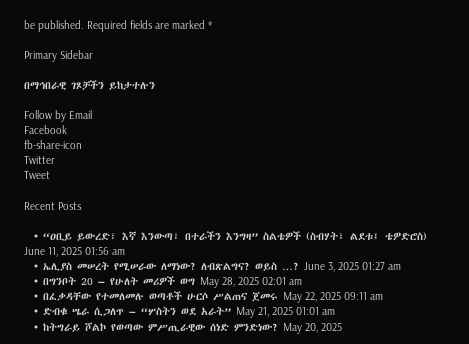be published. Required fields are marked *

Primary Sidebar

በማኅበራዊ ገጾቻችን ይከታተሉን

Follow by Email
Facebook
fb-share-icon
Twitter
Tweet

Recent Posts

  • “ዐቢይ ይውረድ፣ እኛ እንውጣ፣ በተራችን እንግዛ” ስልቴዎች (ስብሃት፣ ልደቱ፤ ቴዎድሮስ) June 11, 2025 01:56 am
  • ኤሊያስ መሠረት የሚሠራው ለማነው? ለብጽልግና? ወይስ …? June 3, 2025 01:27 am
  • በግንቦት 20 – የሁለት መሪዎች ወግ May 28, 2025 02:01 am
  • በፈቃዳቸው የተመለመሉ ወጣቶች ሁርሶ ሥልጠና ጀመሩ May 22, 2025 09:11 am
  • ድብቁ ሤራ ሲጋለጥ – “ሦስትን ወደ አራት” May 21, 2025 01:01 am
  • ከትግራይ ሾልኮ የወጣው ምሥጢራዊው ሰነድ ምንድነው? May 20, 2025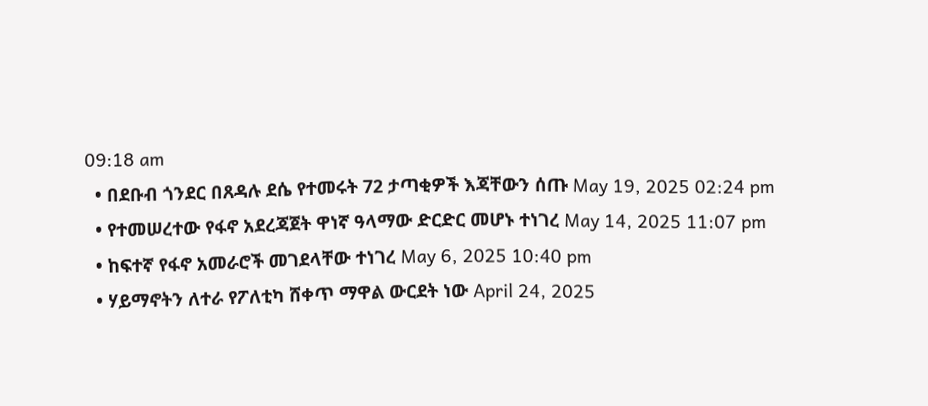09:18 am
  • በደቡብ ጎንደር በጸዳሉ ደሴ የተመሩት 72 ታጣቂዎች እጃቸውን ሰጡ May 19, 2025 02:24 pm
  • የተመሠረተው የፋኖ አደረጃጀት ዋነኛ ዓላማው ድርድር መሆኑ ተነገረ May 14, 2025 11:07 pm
  • ከፍተኛ የፋኖ አመራሮች መገደላቸው ተነገረ May 6, 2025 10:40 pm
  • ሃይማኖትን ለተራ የፖለቲካ ሸቀጥ ማዋል ውርደት ነው April 24, 2025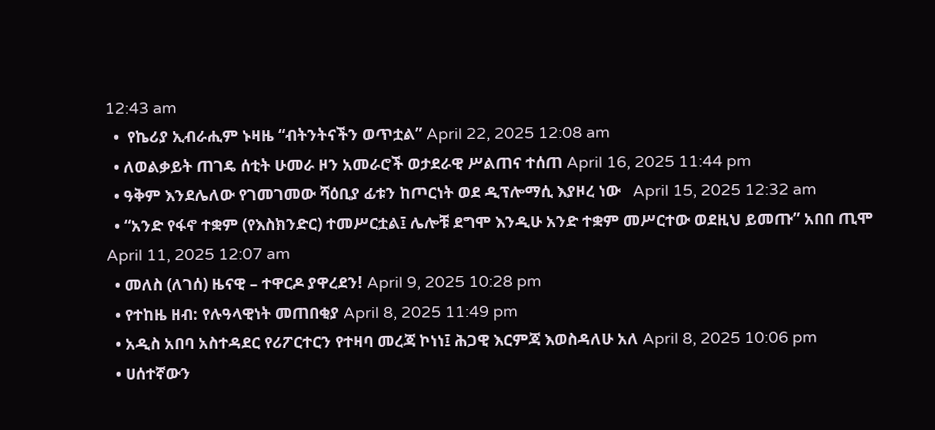12:43 am
  •  የኬሪያ ኢብራሒም ኑዛዜ “ብትንትናችን ወጥቷል” April 22, 2025 12:08 am
  • ለወልቃይት ጠገዴ ሰቲት ሁመራ ዞን አመራሮች ወታደራዊ ሥልጠና ተሰጠ April 16, 2025 11:44 pm
  • ዓቅም እንደሌለው የገመገመው ሻዕቢያ ፊቱን ከጦርነት ወደ ዲፕሎማሲ እያዞረ ነው   April 15, 2025 12:32 am
  • “አንድ የፋኖ ተቋም (የእስክንድር) ተመሥርቷል፤ ሌሎቹ ደግሞ እንዲሁ አንድ ተቋም መሥርተው ወደዚህ ይመጡ” አበበ ጢሞ April 11, 2025 12:07 am
  • መለስ (ለገሰ) ዜናዊ – ተዋርዶ ያዋረደን! April 9, 2025 10:28 pm
  • የተከዜ ዘብ: የሉዓላዊነት መጠበቂያ April 8, 2025 11:49 pm
  • አዲስ አበባ አስተዳደር የሪፖርተርን የተዛባ መረጃ ኮነነ፤ ሕጋዊ እርምጃ እወስዳለሁ አለ April 8, 2025 10:06 pm
  • ሀሰተኛውን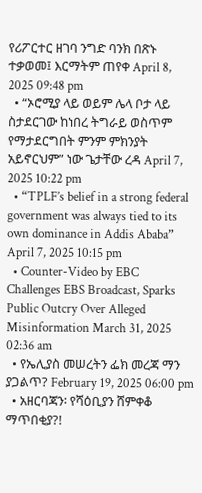የሪፖርተር ዘገባ ንግድ ባንክ በጽኑ ተቃወመ፤ እርማትም ጠየቀ April 8, 2025 09:48 pm
  • “ኦሮሚያ ላይ ወይም ሌላ ቦታ ላይ ስታደርገው ከነበረ ትግራይ ወስጥም የማታደርግበት ምንም ምክንያት አይኖርህም” ነው ጌታቸው ረዳ April 7, 2025 10:22 pm
  • “TPLF’s belief in a strong federal government was always tied to its own dominance in Addis Ababa” April 7, 2025 10:15 pm
  • Counter-Video by EBC Challenges EBS Broadcast, Sparks Public Outcry Over Alleged Misinformation March 31, 2025 02:36 am
  • የኤሊያስ መሠረትን ፌክ መረጃ ማን ያጋልጥ? February 19, 2025 06:00 pm
  • አዘርባጃን፡ የሻዕቢያን ሸምቀቆ ማጥበቂያ?!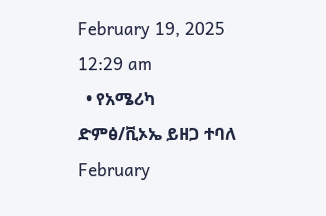February 19, 2025 12:29 am
  • የአሜሪካ ድምፅ/ቪኦኤ ይዘጋ ተባለ  February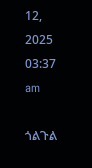12, 2025 03:37 am

ጎልጉል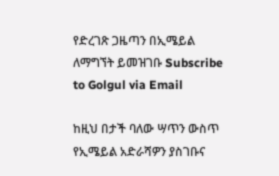የድረገጽ ጋዜጣን በኢሜይል ለማግኘት ይመዝገቡ Subscribe to Golgul via Email

ከዚህ በታች ባለው ሣጥን ውስጥ የኢሜይል አድራሻዎን ያስገቡና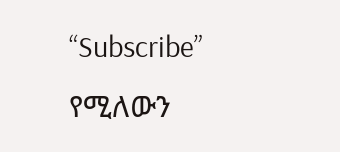“Subscribe” የሚለውን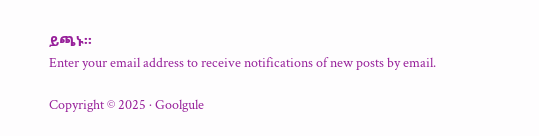ይጫኑ፡፡
Enter your email address to receive notifications of new posts by email.

Copyright © 2025 · Goolgule